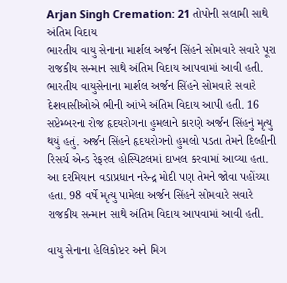Arjan Singh Cremation: 21 તોપોની સલામી સાથે અંતિમ વિદાય
ભારતીય વાયુ સેનાના માર્શલ અર્જન સિંહને સોમવારે સવારે પૂરા રાજકીય સન્માન સાથે અંતિમ વિદાય આપવામાં આવી હતી.
ભારતીય વાયુસેનાના માર્શલ અર્જન સિંહને સોમવારે સવારે દેશવાસીઓએ ભીની આંખે અંતિમ વિદાય આપી હતી. 16 સપ્ટેમ્બરના રોજ હૃદયરોગના હુમલાને કારણે અર્જન સિંહનું મૃત્યુ થયું હતું. અર્જન સિંહને હૃદયરોગનો હુમલો પડતા તેમને દિલ્હીની રિસર્ચ એન્ડ રેફરલ હોસ્પિટલમાં દાખલ કરવામાં આવ્યા હતા. આ દરમિયાન વડાપ્રધાન નરેન્દ્ર મોદી પણ તેમને જોવા પહોંચ્યા હતા. 98 વર્ષે મૃત્યુ પામેલા અર્જન સિંહને સોમવારે સવારે રાજકીય સન્માન સાથે અંતિમ વિદાય આપવામાં આવી હતી.

વાયુ સેનાના હેલિકોપ્ટર અને મિગ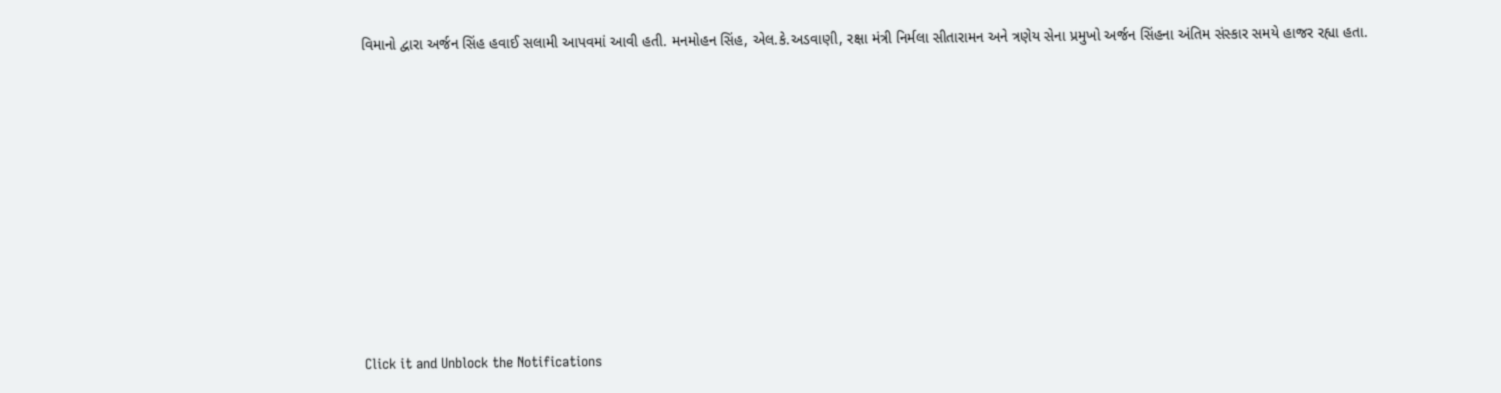વિમાનો દ્વારા અર્જન સિંહ હવાઈ સલામી આપવમાં આવી હતી. મનમોહન સિંહ, એલ.કે.અડવાણી, રક્ષા મંત્રી નિર્મલા સીતારામન અને ત્રણેય સેના પ્રમુખો અર્જન સિંહના અંતિમ સંસ્કાર સમયે હાજર રહ્યા હતા.













Click it and Unblock the Notifications